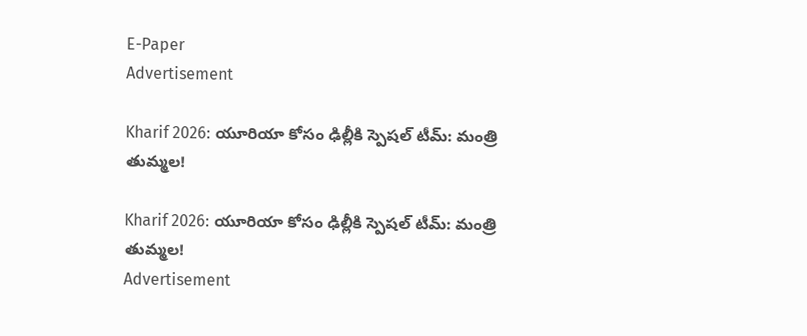E-Paper
Advertisement

Kharif 2026: యూరియా కోసం ఢిల్లీకి స్పెషల్ టీమ్: మంత్రి తుమ్మల!

Kharif 2026: యూరియా కోసం ఢిల్లీకి స్పెషల్ టీమ్: మంత్రి తుమ్మల!
Advertisement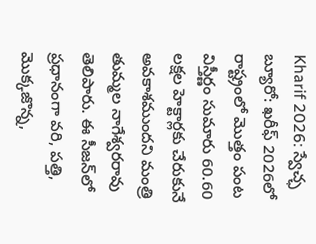Kharif 2026: స్వేచ్ఛ బ్యూరో: ఖరీఫ్ 2026లో రాష్ట్రంలో మొత్తం పంట విస్తీర్ణం సుమారు 60.60 లక్షల హెక్టార్లకు చేరుకునే అవకాశముందని మంత్రి తుమ్మల నాగేశ్వరరావు తెలిపారు. ఈ సీజన్‌లో ప్రధానంగా వరి, పత్తి, మొక్కజొన్న,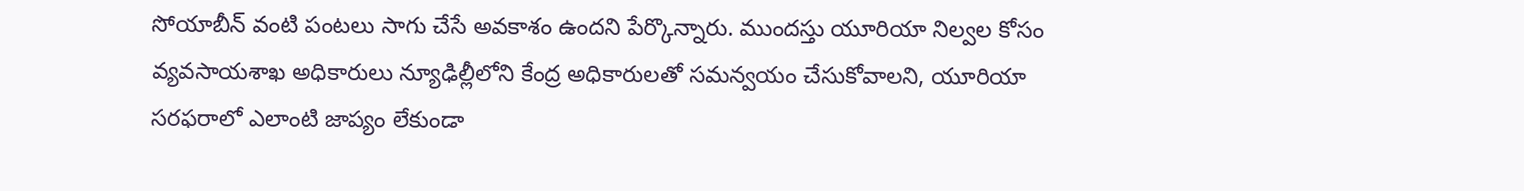సోయాబీన్ వంటి పంటలు సాగు చేసే అవకాశం ఉందని పేర్కొన్నారు. ముందస్తు యూరియా నిల్వల కోసం వ్యవసాయశాఖ అధికారులు న్యూఢిల్లీలోని కేంద్ర అధికారులతో సమన్వయం చేసుకోవాలని, యూరియా సరఫరాలో ఎలాంటి జాప్యం లేకుండా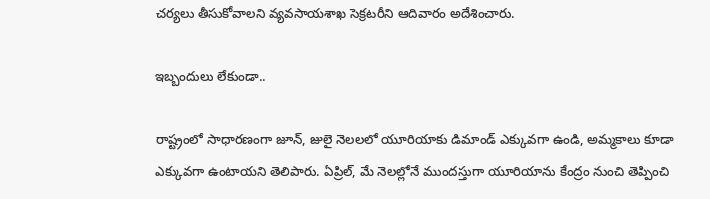చర్యలు తీసుకోవాలని వ్యవసాయశాఖ సెక్రటరీని ఆదివారం అదేశించారు.

ఇబ్బందులు లేకుండా..

రాష్ట్రంలో సాధారణంగా జూన్, జులై నెలలలో యూరియాకు డిమాండ్ ఎక్కువగా ఉండి, అమ్మకాలు కూడా ఎక్కువగా ఉంటాయని తెలిపారు. ఏప్రిల్, మే నెలల్లోనే ముందస్తుగా యూరియాను కేంద్రం నుంచి తెప్పించి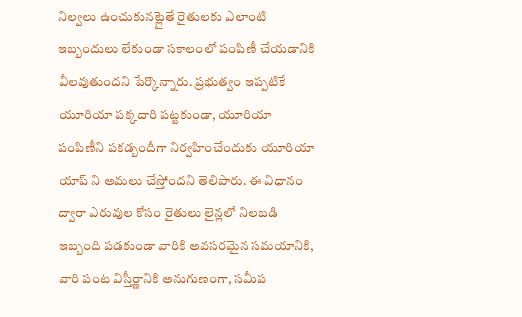నిల్వలు ఉంచుకునట్లైతే రైతులకు ఎలాంటి ఇబ్బందులు లేకుండా సకాలంలో పంపిణీ చేయడానికి వీలవుతుందని పేర్కొన్నారు. ప్రభుత్వం ఇప్పటికే యూరియా పక్కదారి పట్టకుండా, యూరియా పంపిణీని పకడ్బందీగా నిర్వహించేందుకు యూరియా యాప్ ని అమలు చేస్తోందని తెలిపారు. ఈ విధానం ద్వారా ఎరువుల కోసం రైతులు లైన్లలో నిలబడి ఇబ్బంది పడకుండా వారికి అవసరమైన సమయానికి, వారి పంట విస్తీర్ణానికి అనుగుణంగా, సమీప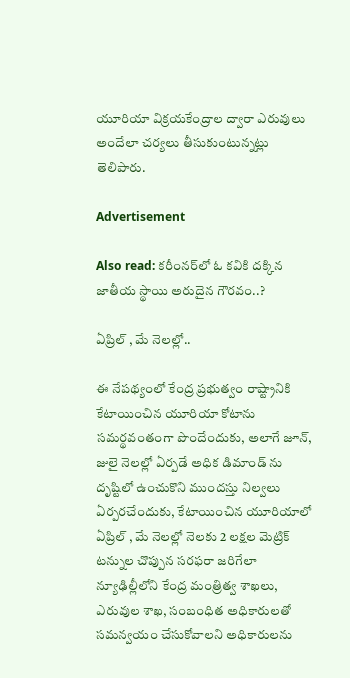యూరియా విక్రయకేంద్రాల ద్వారా ఎరువులు అందేలా చర్యలు తీసుకుంటున్నట్లు తెలిపారు.

Advertisement

Also read: కరీంనర్‌లో ఓ కవికి దక్కిన జాతీయ స్థాయి అరుదైన గౌరవం..?

ఏప్రిల్ , మే నెలల్లో..

ఈ నేపథ్యంలో కేంద్ర ప్రభుత్వం రాష్ట్రానికి కేటాయించిన యూరియా కోటాను సమర్థవంతంగా పొందేందుకు, అలాగే జూన్, జులై నెలల్లో ఏర్పడే అధిక డిమాండ్ ను దృష్టిలో ఉంచుకొని ముందస్తు నిల్వలు ఏర్పరచేందుకు, కేటాయించిన యూరియాలో ఏప్రిల్ , మే నెలల్లో నెలకు 2 లక్షల మెట్రిక్ టన్నుల చొప్పున సరఫరా జరిగేలా న్యూఢిల్లీలోని కేంద్ర మంత్రిత్వ శాఖలు, ఎరువుల శాఖ, సంబంధిత అధికారులతో సమన్వయం చేసుకోవాలని అధికారులను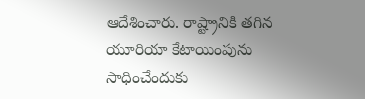ఆదేశించారు. రాష్ట్రానికి తగిన యూరియా కేటాయింపును సాధించేందుకు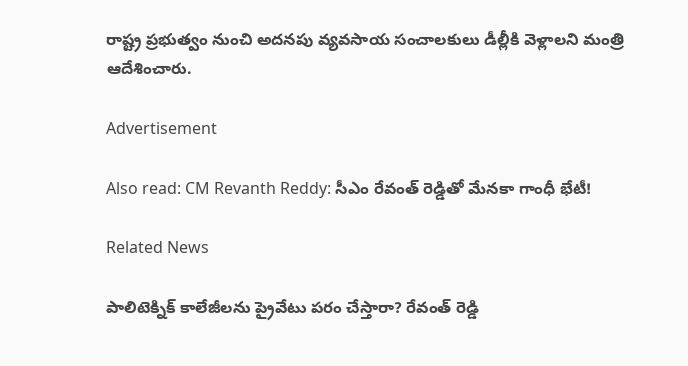రాష్ట్ర ప్రభుత్వం నుంచి అదనపు వ్యవసాయ సంచాలకులు డీల్లీకి వెళ్లాలని మంత్రి ఆదేశించారు.

Advertisement

Also read: CM Revanth Reddy: సీఎం రేవంత్ రెడ్డితో మేనకా గాంధీ భేటీ!

Related News

పాలిటెక్నిక్ కాలేజీలను ప్రైవేటు పరం చేస్తారా? రేవంత్ రెడ్డి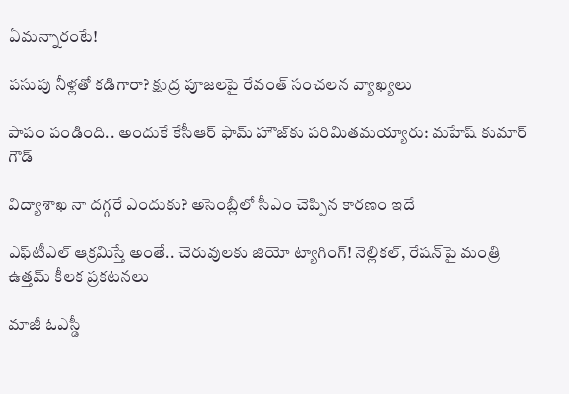ఏమన్నారంటే!

పసుపు నీళ్లతో కడిగారా? క్షుద్ర పూజలపై రేవంత్ సంచలన వ్యాఖ్యలు

పాపం పండింది.. అందుకే కేసీఆర్ ఫామ్ హౌజ్‌కు పరిమితమయ్యారు: మహేష్ కుమార్ గౌడ్

విద్యాశాఖ నా దగ్గరే ఎందుకు? అసెంబ్లీలో సీఎం చెప్పిన కారణం ఇదే

ఎఫ్‌టీఎల్‌ ఆక్రమిస్తే అంతే.. చెరువులకు జియో ట్యాగింగ్! నెల్లికల్, రేషన్‌పై మంత్రి ఉత్తమ్ కీలక ప్రకటనలు

మాజీ ఓఎస్డీ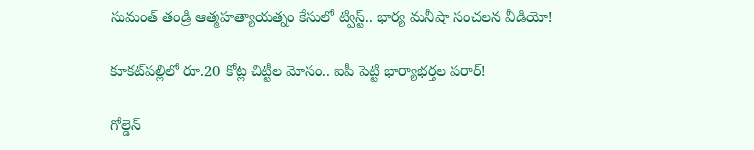సుమంత్ తండ్రి ఆత్మహత్యాయత్నం కేసులో ట్విస్ట్.. భార్య మనీషా సంచలన వీడియో!

కూకట్‌పల్లిలో రూ.20 కోట్ల చిట్టీల మోసం.. ఐపీ పెట్టి భార్యాభర్తల పరార్!

గోల్డెన్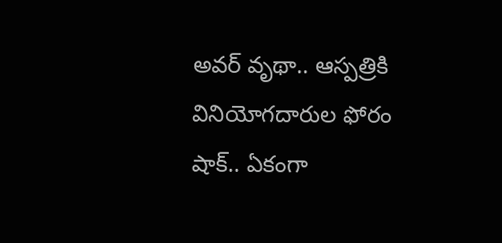అవర్ వృథా.. ఆస్పత్రికి వినియోగదారుల ఫోరం షాక్.. ఏకంగా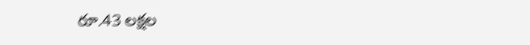రూ.43 లక్షల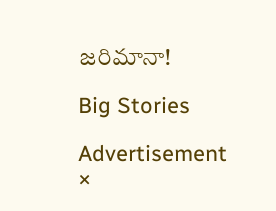జరిమానా!

Big Stories

Advertisement
×